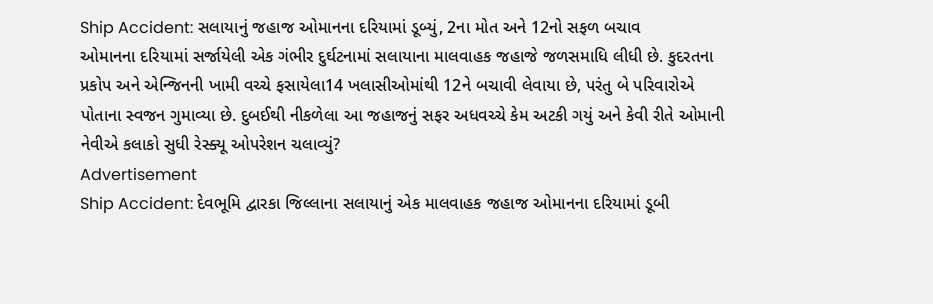Ship Accident: સલાયાનું જહાજ ઓમાનના દરિયામાં ડૂબ્યું, 2ના મોત અને 12નો સફળ બચાવ
ઓમાનના દરિયામાં સર્જાયેલી એક ગંભીર દુર્ઘટનામાં સલાયાના માલવાહક જહાજે જળસમાધિ લીધી છે. કુદરતના પ્રકોપ અને એન્જિનની ખામી વચ્ચે ફસાયેલા14 ખલાસીઓમાંથી 12ને બચાવી લેવાયા છે, પરંતુ બે પરિવારોએ પોતાના સ્વજન ગુમાવ્યા છે. દુબઈથી નીકળેલા આ જહાજનું સફર અધવચ્ચે કેમ અટકી ગયું અને કેવી રીતે ઓમાની નેવીએ કલાકો સુધી રેસ્ક્યૂ ઓપરેશન ચલાવ્યું?
Advertisement
Ship Accident: દેવભૂમિ દ્વારકા જિલ્લાના સલાયાનું એક માલવાહક જહાજ ઓમાનના દરિયામાં ડૂબી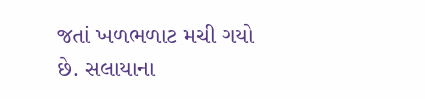જતાં ખળભળાટ મચી ગયો છે. સલાયાના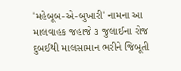'મહેબૂબ-એ-બુખારી' નામના આ માલવાહક જહાજે ૩ જુલાઈના રોજ દુબઈથી માલસામાન ભરીને જિબૂતી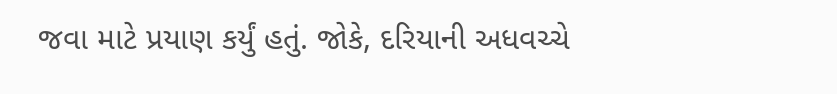જવા માટે પ્રયાણ કર્યું હતું. જોકે, દરિયાની અધવચ્ચે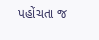પહોંચતા જ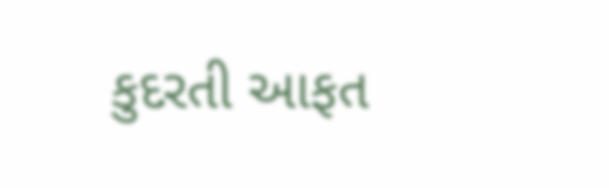કુદરતી આફત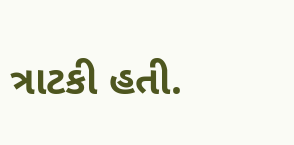ત્રાટકી હતી.